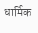धार्मिक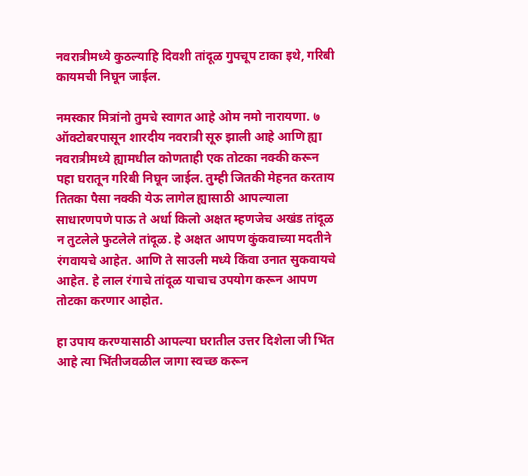नवरात्रीमध्ये कुठल्याहि दिवशी तांदूळ गुपचूप टाका इथे, गरिबी कायमची निघून जाईल.

नमस्कार मित्रांनो तुमचे स्वागत आहे ओम नमो नारायणा. ७ ऑक्टोबरपासून शारदीय नवरात्री सूरु झाली आहे आणि ह्या नवरात्रीमध्ये ह्यामधील कोणताही एक तोटका नक्की करून पहा घरातून गरिबी निघून जाईल. तुम्ही जितकी मेहनत करताय तितका पैसा नक्की येऊ लागेल ह्यासाठी आपल्याला साधारणपणे पाऊ ते अर्धा किलो अक्षत म्हणजेच अखंड तांदूळ न तुटलेले फुटलेले तांदूळ. हे अक्षत आपण कुंकवाच्या मदतीने रंगवायचे आहेत. आणि ते साउली मध्ये किंवा उनात सुकवायचे आहेत. हे लाल रंगाचे तांदूळ याचाच उपयोग करून आपण तोटका करणार आहोत.

हा उपाय करण्यासाठी आपल्या घरातील उत्तर दिशेला जी भिंत आहे त्या भिंतीजवळील जागा स्वच्छ करून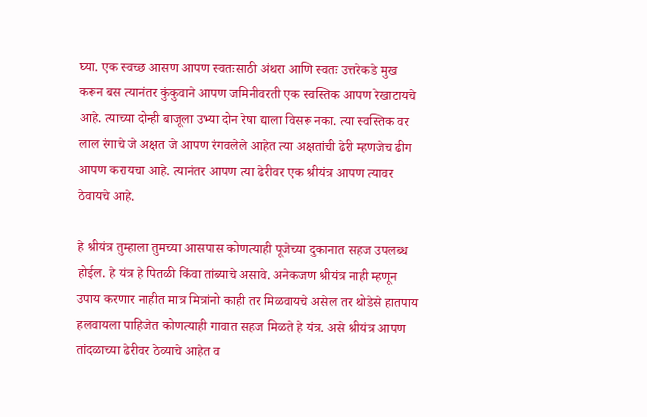घ्या. एक स्वच्छ आसण आपण स्वतःसाठी अंथरा आणि स्वतः उत्तरेकडे मुख करून बस त्यानंतर कुंकुवाने आपण जमिनीवरती एक स्वस्तिक आपण रेखाटायचे आहे. त्याच्या दोन्ही बाजूला उभ्या दोन रेषा द्याला विसरू नका. त्या स्वस्तिक वर लाल रंगाचे जे अक्षत जे आपण रंगवलेले आहेत त्या अक्षतांची ढेरी म्हणजेच ढीग आपण करायचा आहे. त्यानंतर आपण त्या ढेरीवर एक श्रीयंत्र आपण त्यावर ठेवायचे आहे.

हे श्रीयंत्र तुम्हाला तुमच्या आसपास कोणत्याही पूजेच्या दुकानात सहज उपलब्ध होईल. हे यंत्र हे पितळी किंवा तांब्याचे असावे. अनेकजण श्रीयंत्र नाही म्हणून उपाय करणार नाहीत मात्र मित्रांनो काही तर मिळवायचे असेल तर थोडेसे हातपाय हलवायला पाहिजेत कोणत्याही गावात सहज मिळते हे यंत्र. असे श्रीयंत्र आपण तांदळाच्या ढेरीवर ठेव्याचे आहेत व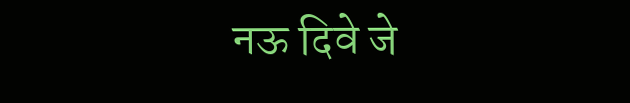नऊ दिवे जे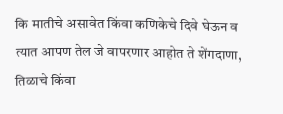कि मातीचे असावेत किंवा कणिकेचे दिवे घेऊन व त्यात आपण तेल जे वापरणार आहोत ते शेंगदाणा, तिळाचे किंवा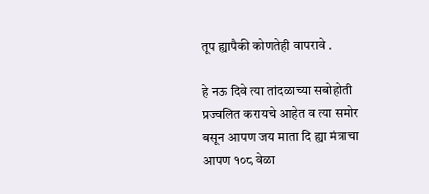तूप ह्यापैकी कोणतेही वापरावे .

हे नऊ दिवे त्या तांदळाच्या सबोहोती प्रज्वलित करायचे आहेत व त्या समोर बसून आपण जय माता दि ह्या मंत्राचा आपण १०८ वेळा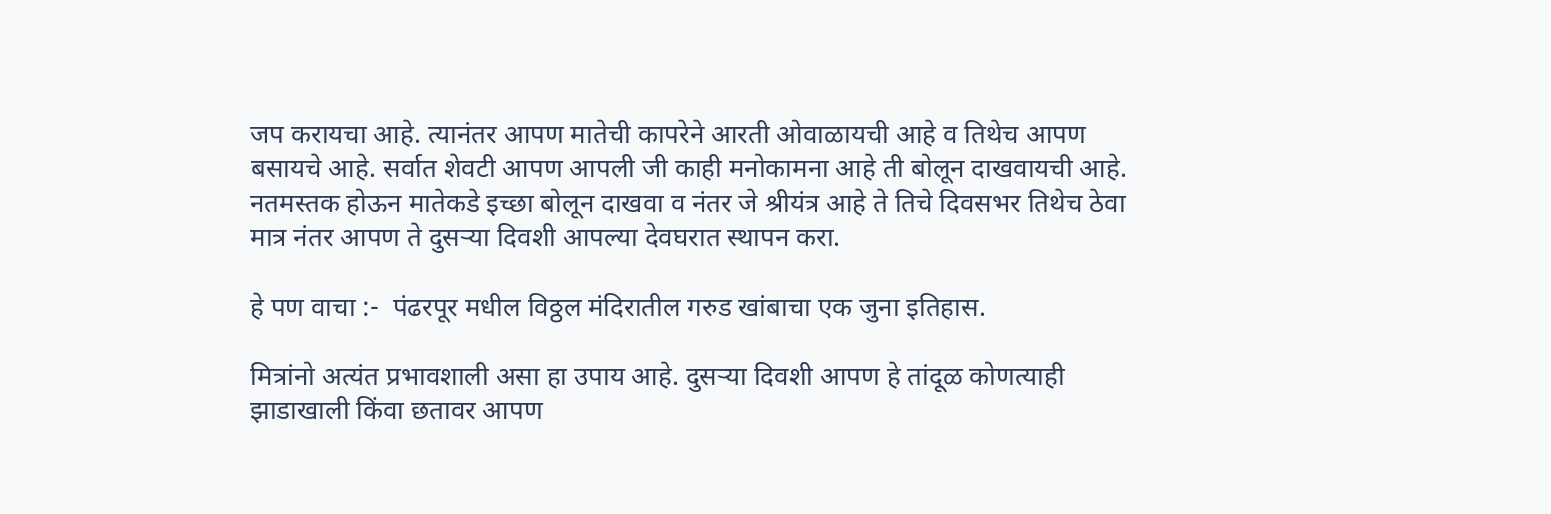जप करायचा आहे. त्यानंतर आपण मातेची कापरेने आरती ओवाळायची आहे व तिथेच आपण बसायचे आहे. सर्वात शेवटी आपण आपली जी काही मनोकामना आहे ती बोलून दाखवायची आहे. नतमस्तक होऊन मातेकडे इच्छा बोलून दाखवा व नंतर जे श्रीयंत्र आहे ते तिचे दिवसभर तिथेच ठेवा मात्र नंतर आपण ते दुसऱ्या दिवशी आपल्या देवघरात स्थापन करा.

हे पण वाचा :-  पंढरपूर मधील विठ्ठल मंदिरातील गरुड खांबाचा एक जुना इतिहास.

मित्रांनो अत्यंत प्रभावशाली असा हा उपाय आहे. दुसऱ्या दिवशी आपण हे तांदूळ कोणत्याही झाडाखाली किंवा छतावर आपण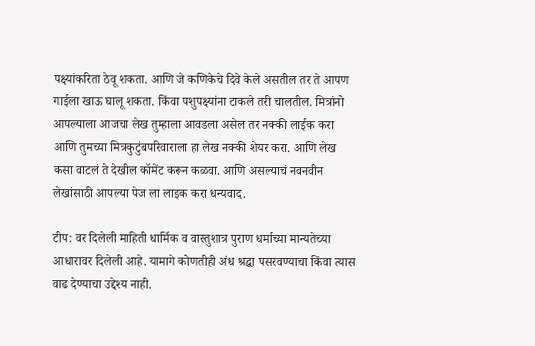पक्ष्यांकरिता ठेवू शकता. आणि जे कणिकेचे दिवे केले असतील तर ते आपण गाईला खाऊ घालू शकता. किंवा पशुपक्ष्यांना टाकले तरी चालतील. मित्रांनो आपल्याला आजचा लेख तुम्हाला आवडला असेल तर नक्की लाईक करा आणि तुमच्या मित्रकुटुंबपरिवाराला हा लेख नक्की शेयर करा. आणि लेख कसा वाटलं ते देखील कॉमेंट करून कळवा. आणि असल्याचं नवनवीन लेखांसाठी आपल्या पेज ला लाइक करा धन्यवाद.

टीप: वर दिलेली माहिती धार्मिक व वास्तुशात्र पुराण धर्माच्या मान्यतेच्या आधारावर दिलेली आहे. यामागे कोणतीही अंध श्रद्धा पसरवण्याचा किंवा त्यास वाढ देण्याचा उद्देश्य नाही.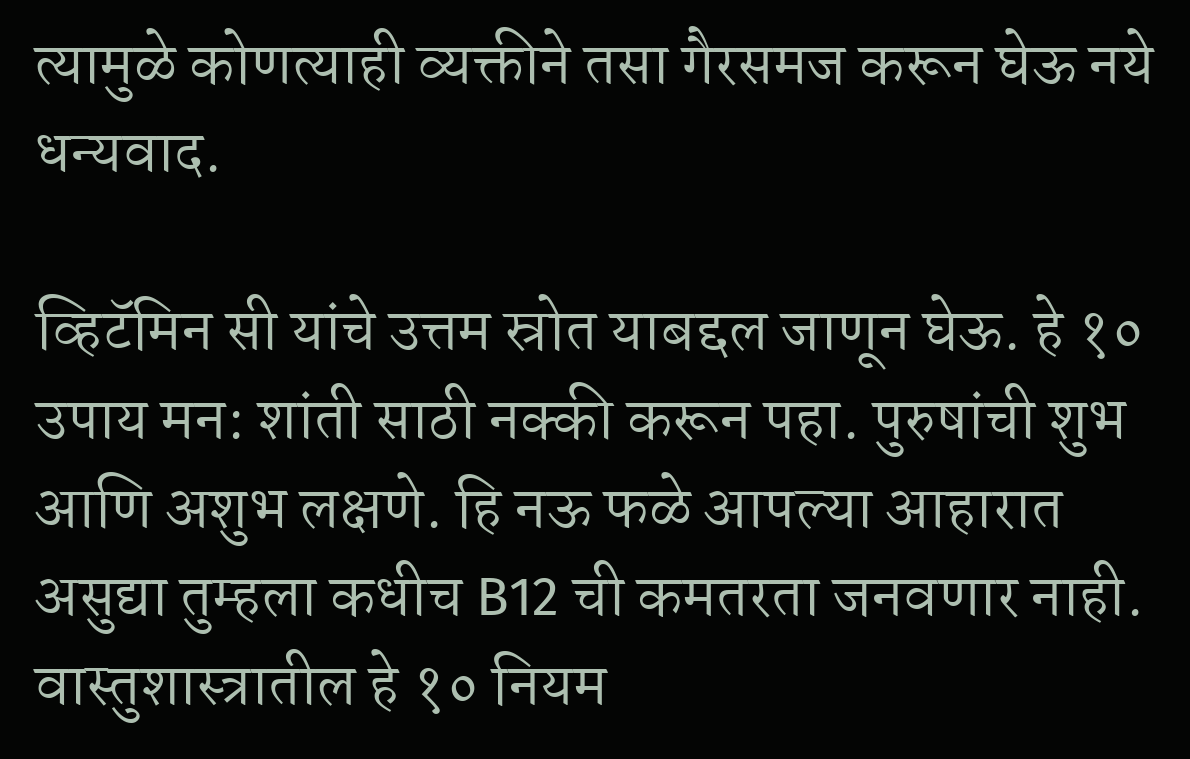त्यामुळे कोणत्याही व्यक्तीने तसा गैरसमज करून घेऊ नये धन्यवाद.

व्हिटॅमिन सी यांचे उत्तम स्रोत याबद्दल जाणून घेऊ. हे १० उपाय मन: शांती साठी नक्की करून पहा. पुरुषांची शुभ आणि अशुभ लक्षणे. हि नऊ फळे आपल्या आहारात असुद्या तुम्हला कधीच B12 ची कमतरता जनवणार नाही. वास्तुशास्त्रातील हे १० नियम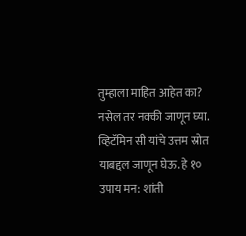तुम्हाला माहित आहेत का? नसेल तर नक्की जाणून घ्या.
व्हिटॅमिन सी यांचे उत्तम स्रोत याबद्दल जाणून घेऊ. हे १० उपाय मन: शांती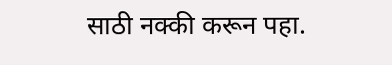साठी नक्की करून पहा.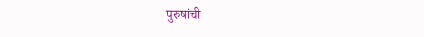पुरुषांची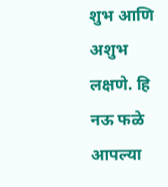शुभ आणि अशुभ लक्षणे. हि नऊ फळे आपल्या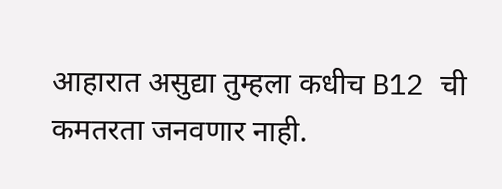आहारात असुद्या तुम्हला कधीच B12 ची कमतरता जनवणार नाही.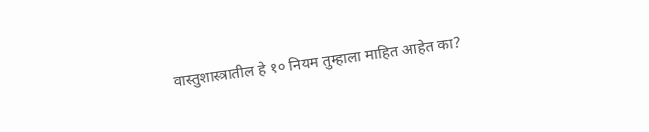वास्तुशास्त्रातील हे १० नियम तुम्हाला माहित आहेत का?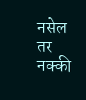नसेल तर नक्की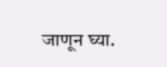जाणून घ्या.